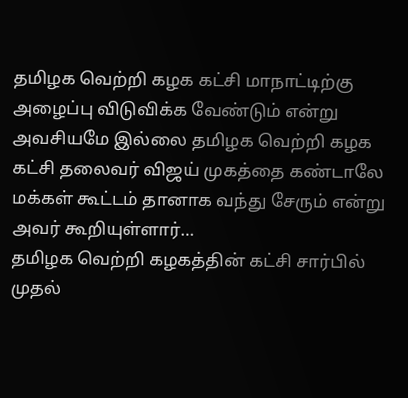தமிழக வெற்றி கழக கட்சி மாநாட்டிற்கு அழைப்பு விடுவிக்க வேண்டும் என்று அவசியமே இல்லை தமிழக வெற்றி கழக கட்சி தலைவர் விஜய் முகத்தை கண்டாலே மக்கள் கூட்டம் தானாக வந்து சேரும் என்று அவர் கூறியுள்ளார்…
தமிழக வெற்றி கழகத்தின் கட்சி சார்பில் முதல்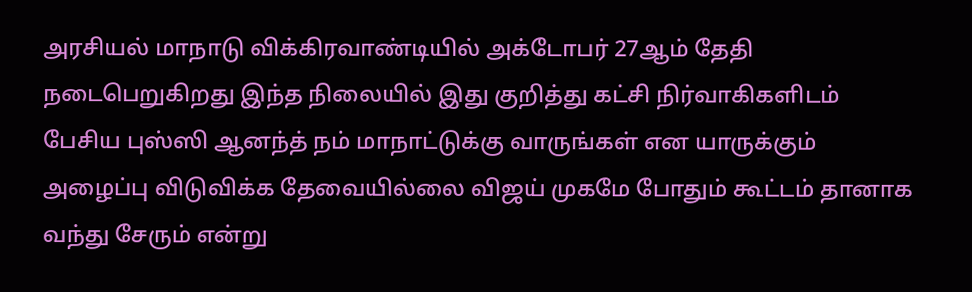அரசியல் மாநாடு விக்கிரவாண்டியில் அக்டோபர் 27ஆம் தேதி நடைபெறுகிறது இந்த நிலையில் இது குறித்து கட்சி நிர்வாகிகளிடம் பேசிய புஸ்ஸி ஆனந்த் நம் மாநாட்டுக்கு வாருங்கள் என யாருக்கும் அழைப்பு விடுவிக்க தேவையில்லை விஜய் முகமே போதும் கூட்டம் தானாக வந்து சேரும் என்று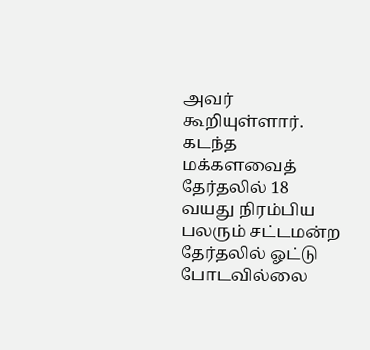அவர் கூறியுள்ளார். கடந்த மக்களவைத் தேர்தலில் 18 வயது நிரம்பிய பலரும் சட்டமன்ற தேர்தலில் ஓட்டு போடவில்லை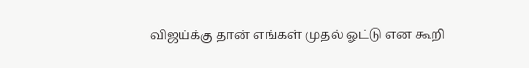விஜய்க்கு தான் எங்கள் முதல் ஓட்டு என கூறி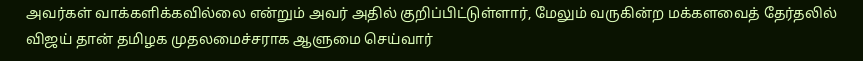அவர்கள் வாக்களிக்கவில்லை என்றும் அவர் அதில் குறிப்பிட்டுள்ளார், மேலும் வருகின்ற மக்களவைத் தேர்தலில் விஜய் தான் தமிழக முதலமைச்சராக ஆளுமை செய்வார்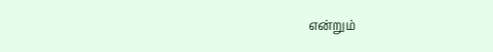என்றும்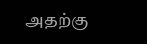அதற்கு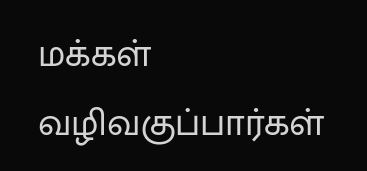மக்கள் வழிவகுப்பார்கள்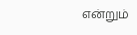என்றும்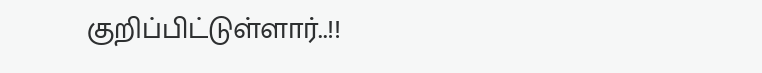குறிப்பிட்டுள்ளார்..!!